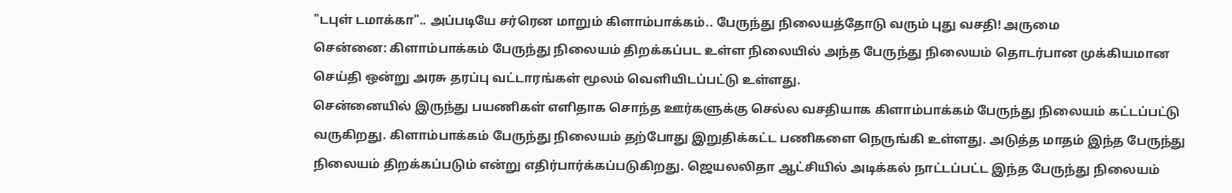"டபுள் டமாக்கா".. அப்படியே சர்ரென மாறும் கிளாம்பாக்கம்.. பேருந்து நிலையத்தோடு வரும் புது வசதி! அருமை
சென்னை: கிளாம்பாக்கம் பேருந்து நிலையம் திறக்கப்பட உள்ள நிலையில் அந்த பேருந்து நிலையம் தொடர்பான முக்கியமான செய்தி ஒன்று அரசு தரப்பு வட்டாரங்கள் மூலம் வெளியிடப்பட்டு உள்ளது.
சென்னையில் இருந்து பயணிகள் எளிதாக சொந்த ஊர்களுக்கு செல்ல வசதியாக கிளாம்பாக்கம் பேருந்து நிலையம் கட்டப்பட்டு வருகிறது. கிளாம்பாக்கம் பேருந்து நிலையம் தற்போது இறுதிக்கட்ட பணிகளை நெருங்கி உள்ளது. அடுத்த மாதம் இந்த பேருந்து நிலையம் திறக்கப்படும் என்று எதிர்பார்க்கப்படுகிறது. ஜெயலலிதா ஆட்சியில் அடிக்கல் நாட்டப்பட்ட இந்த பேருந்து நிலையம்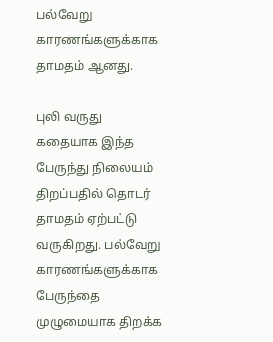பல்வேறு காரணங்களுக்காக தாமதம் ஆனது.

புலி வருது கதையாக இந்த பேருந்து நிலையம் திறப்பதில் தொடர் தாமதம் ஏற்பட்டு வருகிறது. பல்வேறு காரணங்களுக்காக பேருந்தை முழுமையாக திறக்க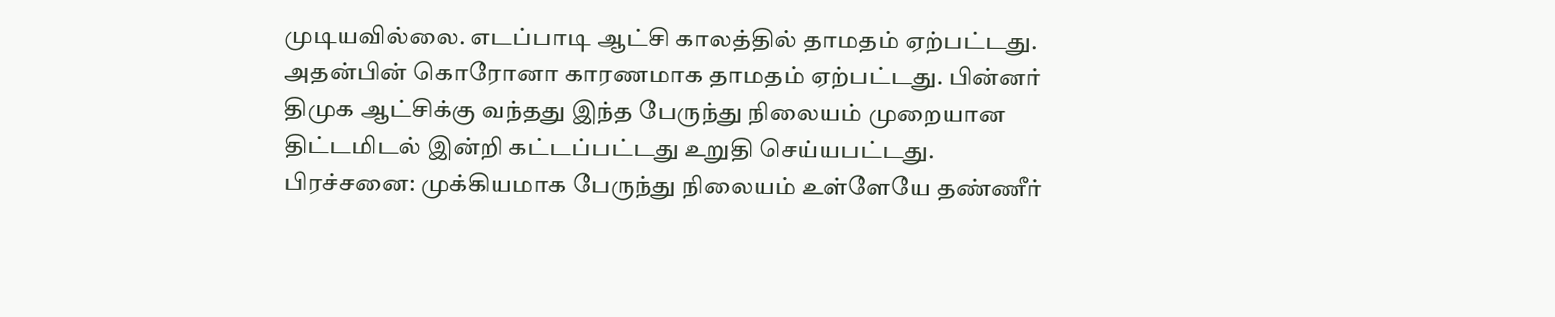முடியவில்லை. எடப்பாடி ஆட்சி காலத்தில் தாமதம் ஏற்பட்டது. அதன்பின் கொரோனா காரணமாக தாமதம் ஏற்பட்டது. பின்னர் திமுக ஆட்சிக்கு வந்தது இந்த பேருந்து நிலையம் முறையான திட்டமிடல் இன்றி கட்டப்பட்டது உறுதி செய்யபட்டது.
பிரச்சனை: முக்கியமாக பேருந்து நிலையம் உள்ளேயே தண்ணீர்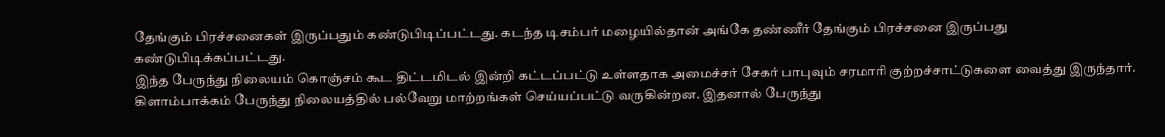தேங்கும் பிரச்சனைகள் இருப்பதும் கண்டுபிடிப்பட்டது. கடந்த டிசம்பர் மழையில்தான் அங்கே தண்ணீர் தேங்கும் பிரச்சனை இருப்பது கண்டுபிடிக்கப்பட்டது.
இந்த பேருந்து நிலையம் கொஞ்சம் கூட திட்டமிடல் இன்றி கட்டப்பட்டு உள்ளதாக அமைச்சர் சேகர் பாபுவும் சரமாரி குற்றச்சாட்டுகளை வைத்து இருந்தார். கிளாம்பாக்கம் பேருந்து நிலையத்தில் பல்வேறு மாற்றங்கள் செய்யப்பட்டு வருகின்றன. இதனால் பேருந்து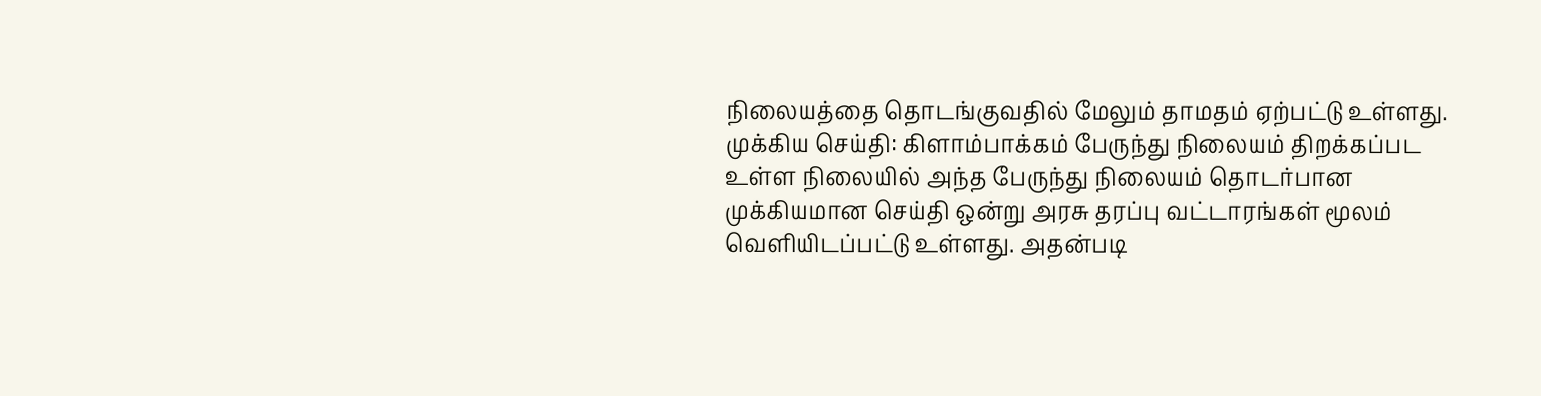நிலையத்தை தொடங்குவதில் மேலும் தாமதம் ஏற்பட்டு உள்ளது.
முக்கிய செய்தி: கிளாம்பாக்கம் பேருந்து நிலையம் திறக்கப்பட உள்ள நிலையில் அந்த பேருந்து நிலையம் தொடர்பான முக்கியமான செய்தி ஒன்று அரசு தரப்பு வட்டாரங்கள் மூலம் வெளியிடப்பட்டு உள்ளது. அதன்படி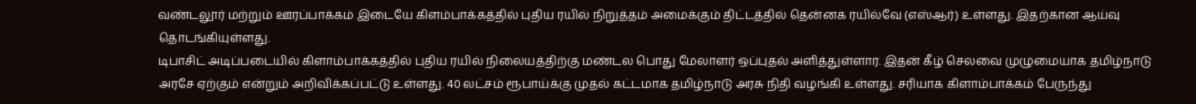வண்டலூர் மற்றும் ஊரப்பாக்கம் இடையே கிளம்பாக்கத்தில் புதிய ரயில் நிறுத்தம் அமைக்கும் திட்டத்தில் தென்னக ரயில்வே (எஸ்ஆர்) உள்ளது. இதற்கான ஆய்வு தொடங்கியுள்ளது.
டிபாசிட் அடிப்படையில் கிளாம்பாக்கத்தில் புதிய ரயில் நிலையத்திற்கு மண்டல பொது மேலாளர் ஒப்புதல் அளித்துள்ளார. இதன் கீழ் செலவை முழுமையாக தமிழ்நாடு அரசே ஏற்கும் என்றும் அறிவிக்கப்பட்டு உள்ளது. 40 லட்சம் ரூபாய்க்கு முதல் கட்டமாக தமிழ்நாடு அரசு நிதி வழங்கி உள்ளது. சரியாக கிளாம்பாக்கம் பேருந்து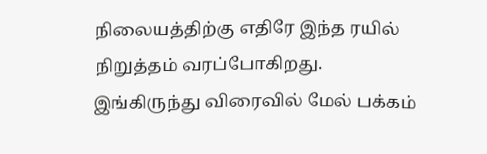நிலையத்திற்கு எதிரே இந்த ரயில் நிறுத்தம் வரப்போகிறது. இங்கிருந்து விரைவில் மேல் பக்கம்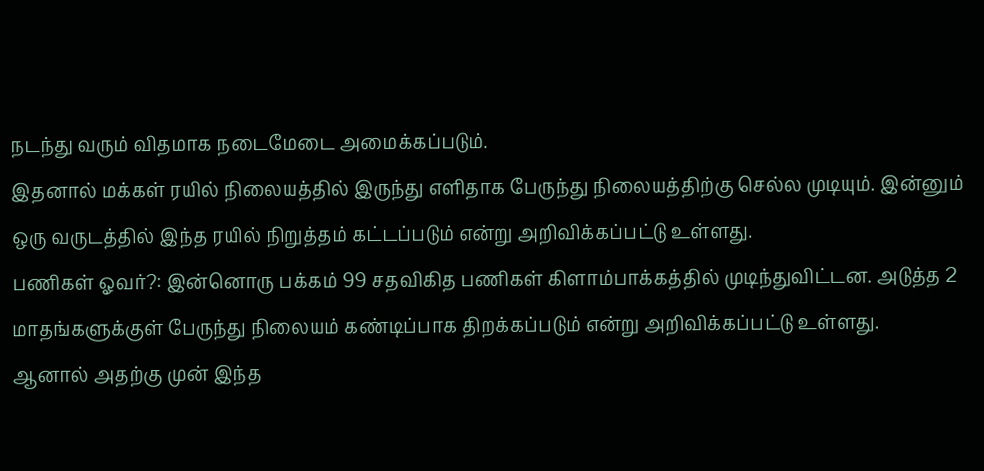நடந்து வரும் விதமாக நடைமேடை அமைக்கப்படும்.
இதனால் மக்கள் ரயில் நிலையத்தில் இருந்து எளிதாக பேருந்து நிலையத்திற்கு செல்ல முடியும். இன்னும் ஒரு வருடத்தில் இந்த ரயில் நிறுத்தம் கட்டப்படும் என்று அறிவிக்கப்பட்டு உள்ளது.
பணிகள் ஓவர்?: இன்னொரு பக்கம் 99 சதவிகித பணிகள் கிளாம்பாக்கத்தில் முடிந்துவிட்டன. அடுத்த 2 மாதங்களுக்குள் பேருந்து நிலையம் கண்டிப்பாக திறக்கப்படும் என்று அறிவிக்கப்பட்டு உள்ளது.
ஆனால் அதற்கு முன் இந்த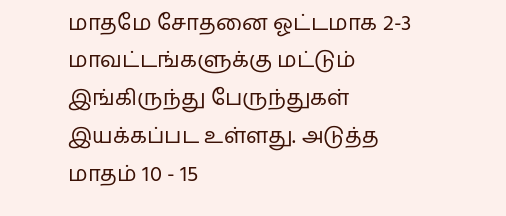மாதமே சோதனை ஓட்டமாக 2-3 மாவட்டங்களுக்கு மட்டும் இங்கிருந்து பேருந்துகள் இயக்கப்பட உள்ளது. அடுத்த மாதம் 10 - 15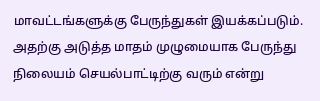மாவட்டங்களுக்கு பேருந்துகள் இயக்கப்படும். அதற்கு அடுத்த மாதம் முழுமையாக பேருந்து நிலையம் செயல்பாட்டிற்கு வரும் என்று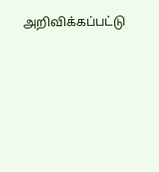அறிவிக்கப்பட்டு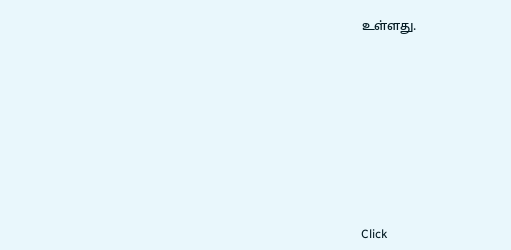உள்ளது.












Click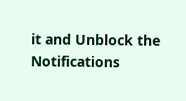it and Unblock the Notifications